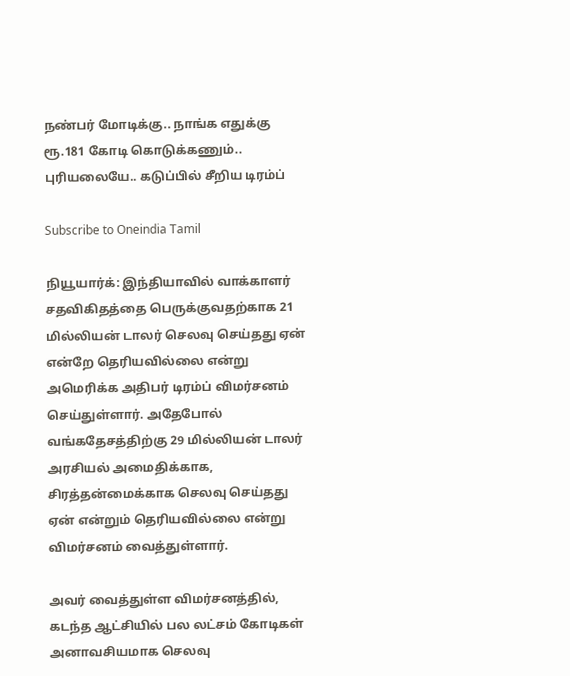நண்பர் மோடிக்கு.. நாங்க எதுக்கு ரூ.181 கோடி கொடுக்கணும்.. புரியலையே.. கடுப்பில் சீறிய டிரம்ப்

Subscribe to Oneindia Tamil

நியூயார்க்: இந்தியாவில் வாக்காளர் சதவிகிதத்தை பெருக்குவதற்காக 21 மில்லியன் டாலர் செலவு செய்தது ஏன் என்றே தெரியவில்லை என்று அமெரிக்க அதிபர் டிரம்ப் விமர்சனம் செய்துள்ளார். அதேபோல் வங்கதேசத்திற்கு 29 மில்லியன் டாலர் அரசியல் அமைதிக்காக, சிரத்தன்மைக்காக செலவு செய்தது ஏன் என்றும் தெரியவில்லை என்று விமர்சனம் வைத்துள்ளார்.

அவர் வைத்துள்ள விமர்சனத்தில், கடந்த ஆட்சியில் பல லட்சம் கோடிகள் அனாவசியமாக செலவு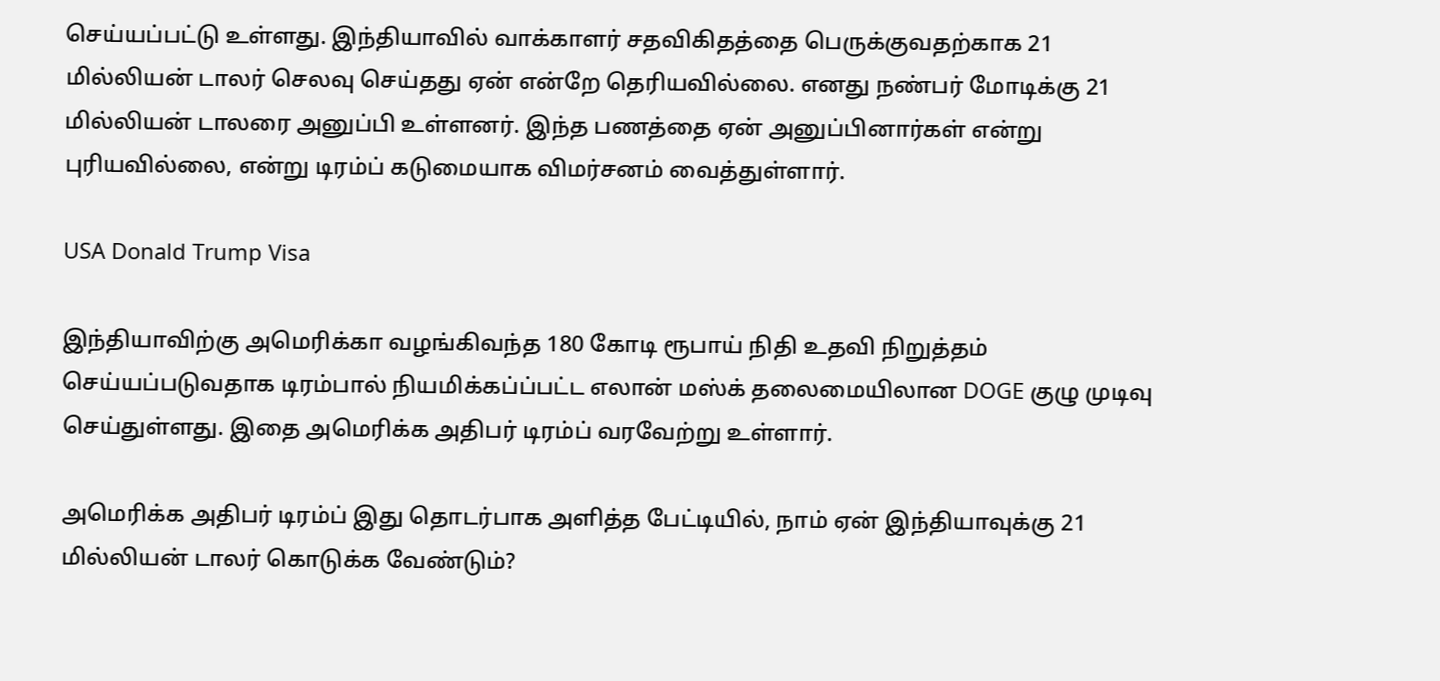செய்யப்பட்டு உள்ளது. இந்தியாவில் வாக்காளர் சதவிகிதத்தை பெருக்குவதற்காக 21 மில்லியன் டாலர் செலவு செய்தது ஏன் என்றே தெரியவில்லை. எனது நண்பர் மோடிக்கு 21 மில்லியன் டாலரை அனுப்பி உள்ளனர். இந்த பணத்தை ஏன் அனுப்பினார்கள் என்று புரியவில்லை, என்று டிரம்ப் கடுமையாக விமர்சனம் வைத்துள்ளார்.

USA Donald Trump Visa

இந்தியாவிற்கு அமெரிக்கா வழங்கிவந்த 180 கோடி ரூபாய் நிதி உதவி நிறுத்தம் செய்யப்படுவதாக டிரம்பால் நியமிக்கப்ப்பட்ட எலான் மஸ்க் தலைமையிலான DOGE குழு முடிவு செய்துள்ளது. இதை அமெரிக்க அதிபர் டிரம்ப் வரவேற்று உள்ளார்.

அமெரிக்க அதிபர் டிரம்ப் இது தொடர்பாக அளித்த பேட்டியில், நாம் ஏன் இந்தியாவுக்கு 21 மில்லியன் டாலர் கொடுக்க வேண்டும்?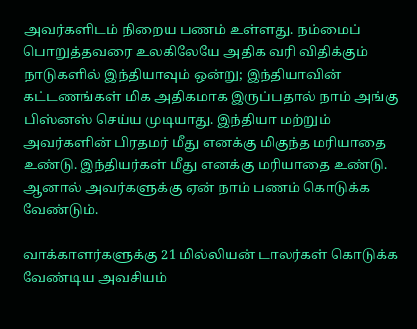அவர்களிடம் நிறைய பணம் உள்ளது. நம்மைப் பொறுத்தவரை உலகிலேயே அதிக வரி விதிக்கும் நாடுகளில் இந்தியாவும் ஒன்று; இந்தியாவின் கட்டணங்கள் மிக அதிகமாக இருப்பதால் நாம் அங்கு பிஸ்னஸ் செய்ய முடியாது. இந்தியா மற்றும் அவர்களின் பிரதமர் மீது எனக்கு மிகுந்த மரியாதை உண்டு. இந்தியர்கள் மீது எனக்கு மரியாதை உண்டு. ஆனால் அவர்களுக்கு ஏன் நாம் பணம் கொடுக்க வேண்டும்.

வாக்காளர்களுக்கு 21 மில்லியன் டாலர்கள் கொடுக்க வேண்டிய அவசியம்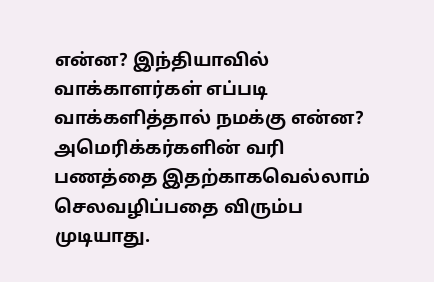என்ன? இந்தியாவில் வாக்காளர்கள் எப்படி வாக்களித்தால் நமக்கு என்ன? அமெரிக்கர்களின் வரி பணத்தை இதற்காகவெல்லாம் செலவழிப்பதை விரும்ப முடியாது.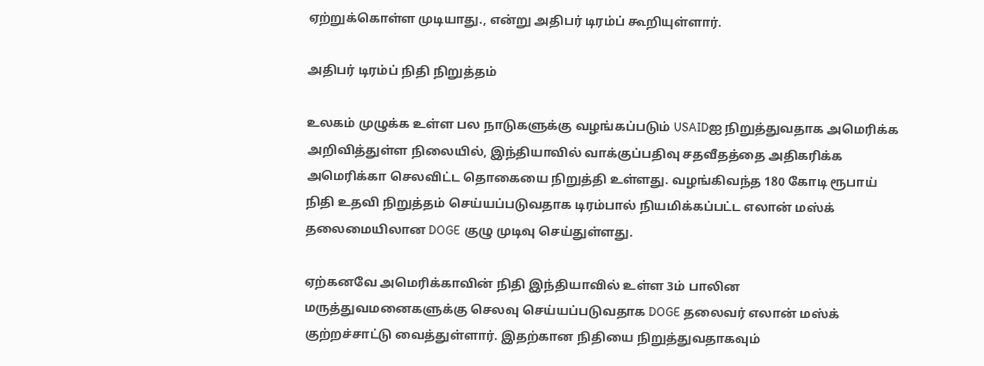ஏற்றுக்கொள்ள முடியாது., என்று அதிபர் டிரம்ப் கூறியுள்ளார்.

அதிபர் டிரம்ப் நிதி நிறுத்தம்

உலகம் முழுக்க உள்ள பல நாடுகளுக்கு வழங்கப்படும் USAIDஐ நிறுத்துவதாக அமெரிக்க அறிவித்துள்ள நிலையில், இந்தியாவில் வாக்குப்பதிவு சதவீதத்தை அதிகரிக்க அமெரிக்கா செலவிட்ட தொகையை நிறுத்தி உள்ளது. வழங்கிவந்த 180 கோடி ரூபாய் நிதி உதவி நிறுத்தம் செய்யப்படுவதாக டிரம்பால் நியமிக்கப்பட்ட எலான் மஸ்க் தலைமையிலான DOGE குழு முடிவு செய்துள்ளது.

ஏற்கனவே அமெரிக்காவின் நிதி இந்தியாவில் உள்ள 3ம் பாலின மருத்துவமனைகளுக்கு செலவு செய்யப்படுவதாக DOGE தலைவர் எலான் மஸ்க் குற்றச்சாட்டு வைத்துள்ளார். இதற்கான நிதியை நிறுத்துவதாகவும்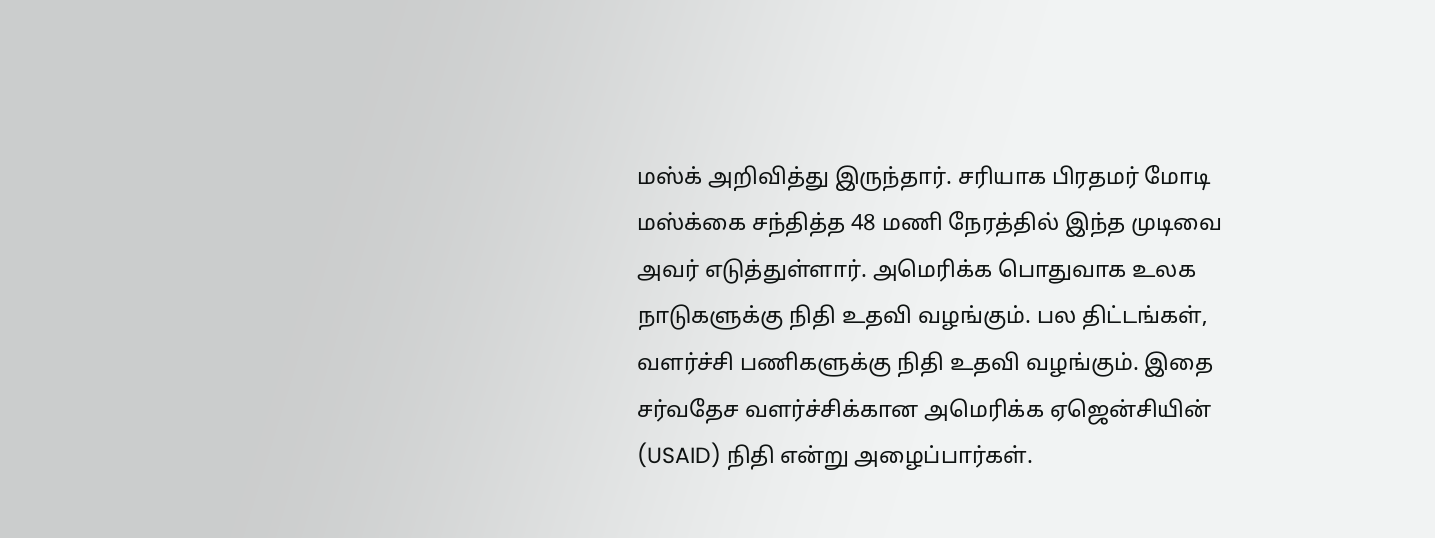மஸ்க் அறிவித்து இருந்தார். சரியாக பிரதமர் மோடி மஸ்க்கை சந்தித்த 48 மணி நேரத்தில் இந்த முடிவை அவர் எடுத்துள்ளார். அமெரிக்க பொதுவாக உலக நாடுகளுக்கு நிதி உதவி வழங்கும். பல திட்டங்கள், வளர்ச்சி பணிகளுக்கு நிதி உதவி வழங்கும். இதை சர்வதேச வளர்ச்சிக்கான அமெரிக்க ஏஜென்சியின் (USAID) நிதி என்று அழைப்பார்கள்.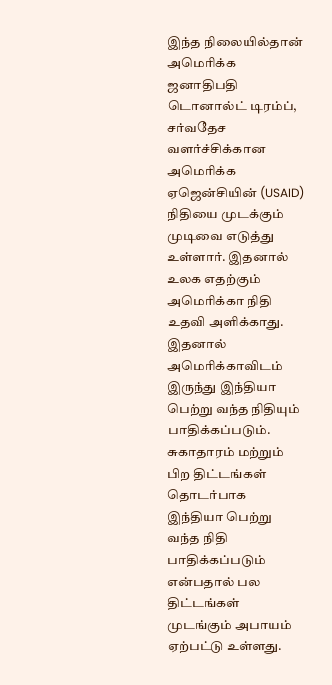இந்த நிலையில்தான் அமெரிக்க ஜனாதிபதி டொனால்ட் டிரம்ப், சர்வதேச வளர்ச்சிக்கான அமெரிக்க ஏஜென்சியின் (USAID) நிதியை முடக்கும் முடிவை எடுத்து உள்ளார். இதனால் உலக எதற்கும் அமெரிக்கா நிதி உதவி அளிக்காது. இதனால் அமெரிக்காவிடம் இருந்து இந்தியா பெற்று வந்த நிதியும் பாதிக்கப்படும். சுகாதாரம் மற்றும் பிற திட்டங்கள் தொடர்பாக இந்தியா பெற்று வந்த நிதி பாதிக்கப்படும் என்பதால் பல திட்டங்கள் முடங்கும் அபாயம் ஏற்பட்டு உள்ளது.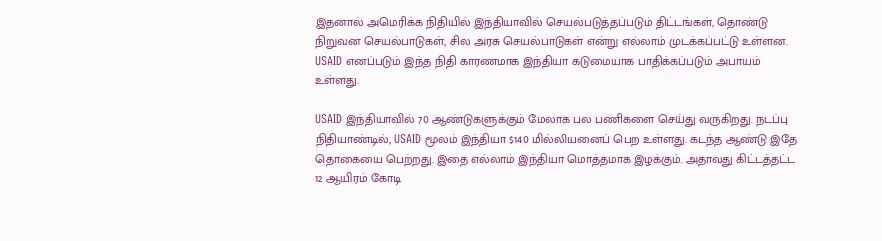இதனால் அமெரிக்க நிதியில் இந்தியாவில் செயல்படுத்தப்படும் திட்டங்கள், தொண்டு நிறுவன செயல்பாடுகள், சில அரசு செயல்பாடுகள் என்று எல்லாம் முடக்கப்பட்டு உள்ளன. USAID எனப்படும் இந்த நிதி காரணமாக இந்தியா கடுமையாக பாதிக்கப்படும் அபாயம் உள்ளது.

USAID இந்தியாவில் 70 ஆண்டுகளுக்கும் மேலாக பல பணிகளை செய்து வருகிறது. நடப்பு நிதியாண்டில், USAID மூலம் இந்தியா $140 மில்லியனைப் பெற உள்ளது. கடந்த ஆண்டு இதே தொகையை பெற்றது. இதை எல்லாம் இந்தியா மொத்தமாக இழக்கும். அதாவது கிட்டத்தட்ட 12 ஆயிரம் கோடி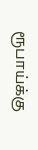ரூபாய்க்கு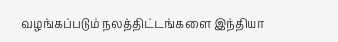வழங்கப்படும் நலத்திட்டங்களை இந்தியா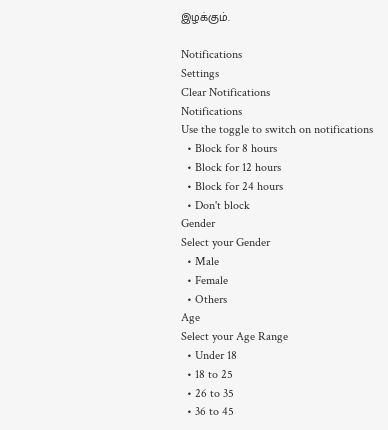இழக்கும்.

Notifications
Settings
Clear Notifications
Notifications
Use the toggle to switch on notifications
  • Block for 8 hours
  • Block for 12 hours
  • Block for 24 hours
  • Don't block
Gender
Select your Gender
  • Male
  • Female
  • Others
Age
Select your Age Range
  • Under 18
  • 18 to 25
  • 26 to 35
  • 36 to 45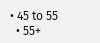• 45 to 55
  • 55+